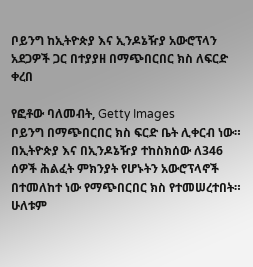ቦይንግ ከኢትዮጵያ እና ኢንዶኔዥያ አውሮፕላን አደጋዎች ጋር በተያያዘ በማጭበርበር ክስ ለፍርድ ቀረበ

የፎቶው ባለመብት, Getty Images
ቦይንግ በማጭበርበር ክስ ፍርድ ቤት ሊቀርብ ነው።
በኢትዮጵያ እና በኢንዶኔዥያ ተከስክሰው ለ346 ሰዎች ሕልፈት ምክንያት የሆኑትን አውሮፕላኖች በተመለከተ ነው የማጭበርበር ክስ የተመሠረተበት።
ሁለቱም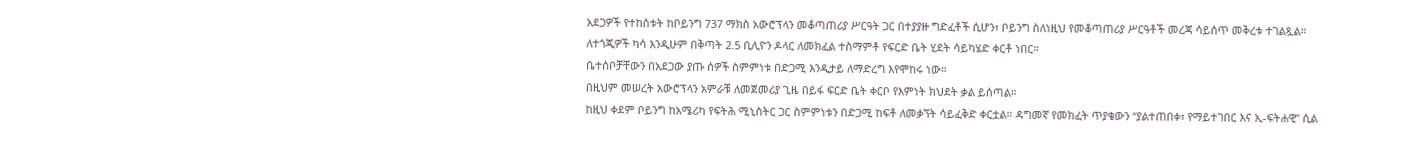አደጋዎች የተከሰቱት ከቦይንግ 737 ማክስ አውሮፕላን መቆጣጠሪያ ሥርዓት ጋር በተያያዙ ግድፈቶች ሲሆን፣ ቦይንግ ስለነዚህ የመቆጣጠሪያ ሥርዓቶች መረጃ ሳይሰጥ መቅረቱ ተገልጿል።
ለተጎጂዎች ካሳ እንዲሁም በቅጣት 2.5 ቢሊዮን ዶላር ለመክፈል ተስማምቶ የፍርድ ቤት ሂደት ሳይካሄድ ቀርቶ ነበር።
ቤተሰቦቻቸውን በአደጋው ያጡ ሰዎች ስምምነቱ በድጋሚ እንዲታይ ለማድረግ እየሞከሩ ነው።
በዚህም መሠረት አውሮፕላን አምራቹ ለመጀመሪያ ጊዜ በይፋ ፍርድ ቤት ቀርቦ የእምነት ክህደት ቃል ይሰጣል።
ከዚህ ቀደም ቦይንግ ከአሜሪካ የፍትሕ ሚኒስትር ጋር ስምምነቱን በድጋሚ ከፍቶ ለመቃኘት ሳይፈቅድ ቀርቷል። ዳግመኛ የመክፈት ጥያቄውን “ያልተጠበቀ፣ የማይተገበር እና ኢ-ፍትሐዊ” ሲል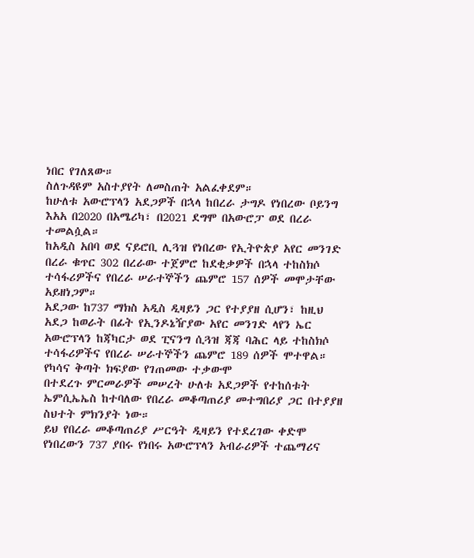ነበር የገለጸው።
ስለጉዳዩም አስተያየት ለመስጠት አልፈቀደም።
ከሁለቱ አውሮፕላን አደጋዎች በኋላ ከበረራ ታግዶ የነበረው ቦይንግ እአአ በ2020 በአሜሪካ፣ በ2021 ደግሞ በአውሮፓ ወደ በረራ ተመልሷል።
ከአዲስ አበባ ወደ ናይሮቢ ሊጓዝ የነበረው የኢትዮጵያ አየር መንገድ በረራ ቁጥር 302 በረራው ተጀምሮ ከደቂቃዎች በኋላ ተከስክሶ ተሳፋሪዎችና የበረራ ሠራተኞችን ጨምሮ 157 ሰዎች መሞታቸው አይዘነጋም።
አደጋው ከ737 ማክስ አዲስ ዲዛይን ጋር የተያያዘ ሲሆን፣ ከዚህ አደጋ ከወራት በፊት የኢንዶኔዥያው አየር መንገድ ላየን ኤር አውሮፕላን ከጃካርታ ወደ ፒናንግ ሲጓዝ ጃጃ ባሕር ላይ ተከስክሶ ተሳፋሪዎችና የበረራ ሠራተኞችን ጨምሮ 189 ሰዎች ሞተዋል።
የካሳና ቅጣት ክፍያው የገጠመው ተቃውሞ
በተደረጉ ምርመራዎች መሠረት ሁለቱ አደጋዎች የተከሰቱት ኤምሲኤኤስ ከተባለው የበረራ መቆጣጠሪያ መተግበሪያ ጋር በተያያዘ ስህተት ምክንያት ነው።
ይህ የበረራ መቆጣጠሪያ ሥርዓት ዲዛይን የተደረገው ቀድሞ የነበረውን 737 ያበሩ የነበሩ አውሮፕላን አብራሪዎች ተጨማሪና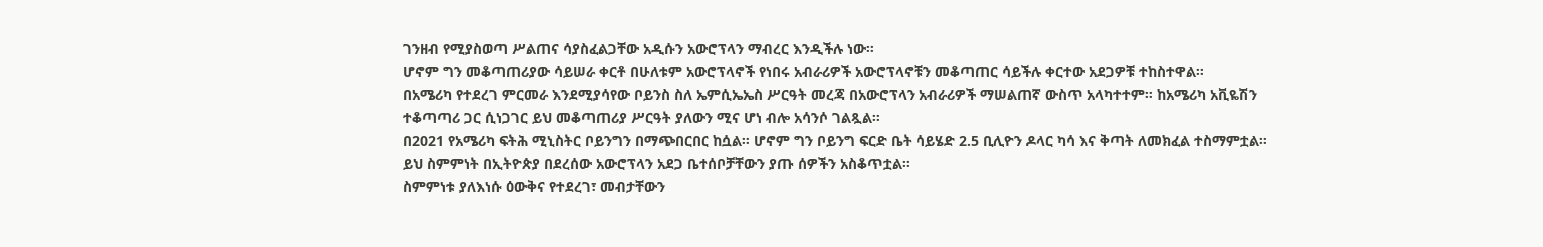ገንዘብ የሚያስወጣ ሥልጠና ሳያስፈልጋቸው አዲሱን አውሮፕላን ማብረር እንዲችሉ ነው።
ሆኖም ግን መቆጣጠሪያው ሳይሠራ ቀርቶ በሁለቱም አውሮፕላኖች የነበሩ አብራሪዎች አውሮፕላኖቹን መቆጣጠር ሳይችሉ ቀርተው አደጋዎቹ ተከስተዋል።
በአሜሪካ የተደረገ ምርመራ እንደሚያሳየው ቦይንስ ስለ ኤምሲኤኤስ ሥርዓት መረጃ በአውሮፕላን አብራሪዎች ማሠልጠኛ ውስጥ አላካተተም። ከአሜሪካ አቪዬሽን ተቆጣጣሪ ጋር ሲነጋገር ይህ መቆጣጠሪያ ሥርዓት ያለውን ሚና ሆነ ብሎ አሳንሶ ገልጿል።
በ2021 የአሜሪካ ፍትሕ ሚኒስትር ቦይንግን በማጭበርበር ከሷል። ሆኖም ግን ቦይንግ ፍርድ ቤት ሳይሄድ 2.5 ቢሊዮን ዶላር ካሳ እና ቅጣት ለመክፈል ተስማምቷል።
ይህ ስምምነት በኢትዮጵያ በደረሰው አውሮፕላን አደጋ ቤተሰቦቻቸውን ያጡ ሰዎችን አስቆጥቷል።
ስምምነቱ ያለእነሱ ዕውቅና የተደረገ፣ መብታቸውን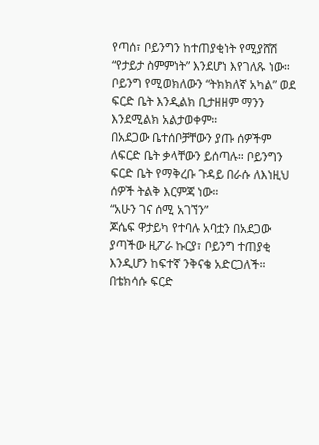የጣሰ፣ ቦይንግን ከተጠያቂነት የሚያሸሽ “የታይታ ስምምነት” እንደሆነ እየገለጹ ነው።
ቦይንግ የሚወክለውን “ትክክለኛ አካል” ወደ ፍርድ ቤት እንዲልክ ቢታዘዘም ማንን እንደሚልክ አልታወቀም።
በአደጋው ቤተሰቦቻቸውን ያጡ ሰዎችም ለፍርድ ቤት ቃላቸውን ይሰጣሉ። ቦይንግን ፍርድ ቤት የማቅረቡ ጉዳይ በራሱ ለእነዚህ ሰዎች ትልቅ እርምጃ ነው።
“አሁን ገና ሰሚ አገኘን”
ጆሴፍ ዋታይካ የተባሉ አባቷን በአደጋው ያጣችው ዚፖራ ኩርያ፣ ቦይንግ ተጠያቂ እንዲሆን ከፍተኛ ንቅናቄ አድርጋለች።
በቴክሳሱ ፍርድ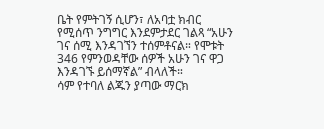ቤት የምትገኝ ሲሆን፣ ለአባቷ ክብር የሚሰጥ ንግግር እንደምታደር ገልጻ “አሁን ገና ሰሚ እንዳገኘን ተሰምቶናል። የሞቱት 346 የምንወዳቸው ሰዎች አሁን ገና ዋጋ እንዳገኙ ይሰማኛል” ብላለች።
ሳም የተባለ ልጁን ያጣው ማርክ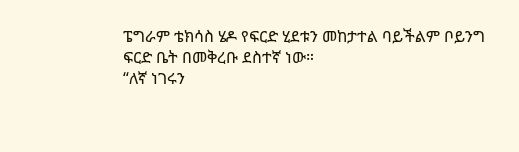ፔግራም ቴክሳስ ሄዶ የፍርድ ሂደቱን መከታተል ባይችልም ቦይንግ ፍርድ ቤት በመቅረቡ ደስተኛ ነው።
“ለኛ ነገሩን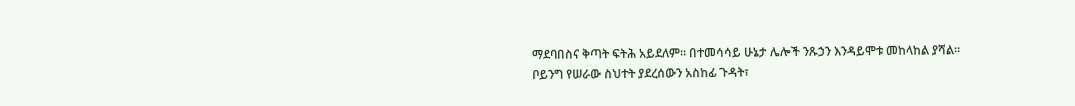ማደባበስና ቅጣት ፍትሕ አይደለም። በተመሳሳይ ሁኔታ ሌሎች ንጹኃን እንዳይሞቱ መከላከል ያሻል። ቦይንግ የሠራው ስህተት ያደረሰውን አስከፊ ጉዳት፣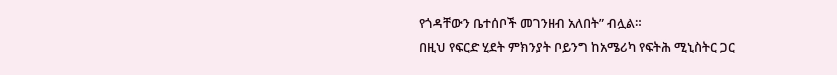የጎዳቸውን ቤተሰቦች መገንዘብ አለበት” ብሏል።
በዚህ የፍርድ ሂደት ምክንያት ቦይንግ ከአሜሪካ የፍትሕ ሚኒስትር ጋር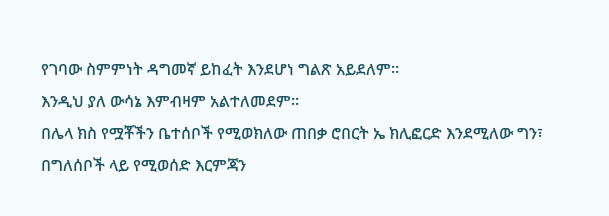የገባው ስምምነት ዳግመኛ ይከፈት እንደሆነ ግልጽ አይደለም።
እንዲህ ያለ ውሳኔ እምብዛም አልተለመደም።
በሌላ ክስ የሟቾችን ቤተሰቦች የሚወክለው ጠበቃ ሮበርት ኤ ክሊፎርድ እንደሚለው ግን፣ በግለሰቦች ላይ የሚወሰድ እርምጃን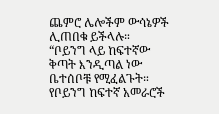ጨምሮ ሌሎችም ውሳኔዎች ሊጠበቁ ይችላሉ።
“ቦይንግ ላይ ከፍተኛው ቅጣት እንዲጣል ነው ቤተሰቦቹ የሚፈልጉት። የቦይንግ ከፍተኛ አመራሮች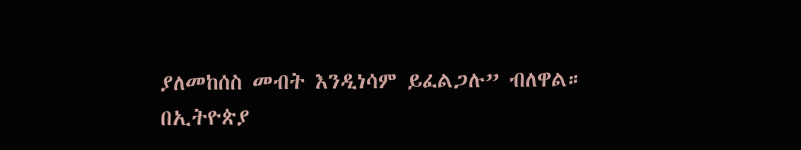ያለመከሰስ መብት እንዲነሳም ይፈልጋሉ” ብለዋል።
በኢትዮጵያ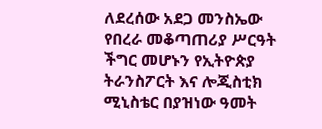ለደረሰው አደጋ መንስኤው የበረራ መቆጣጠሪያ ሥርዓት ችግር መሆኑን የኢትዮጵያ ትራንስፖርት እና ሎጂስቲክ ሚኒስቴር በያዝነው ዓመት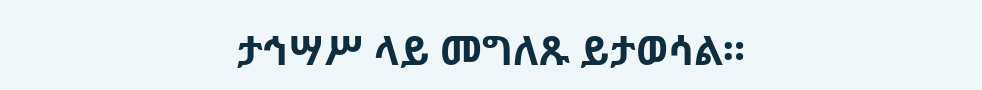ታኅሣሥ ላይ መግለጹ ይታወሳል።